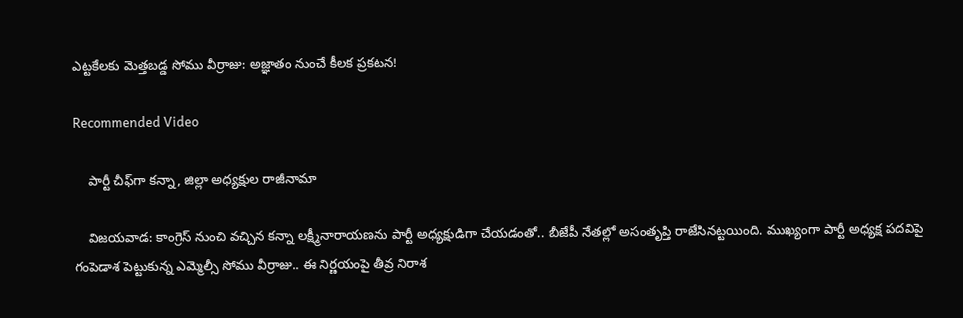ఎట్టకేలకు మెత్తబడ్డ సోము వీర్రాజు: అజ్ఞాతం నుంచే కీలక ప్రకటన!

Recommended Video

    పార్టీ చీఫ్‌గా కన్నా, జిల్లా అధ్యక్షుల రాజీనామా

    విజయవాడ: కాంగ్రెస్ నుంచి వచ్చిన కన్నా లక్ష్మీనారాయణను పార్టీ అధ్యక్షుడిగా చేయడంతో.. బీజేపీ నేతల్లో అసంతృప్తి రాజేసినట్టయింది. ముఖ్యంగా పార్టీ అధ్యక్ష పదవిపై గంపెడాశ పెట్టుకున్న ఎమ్మెల్సీ సోము వీర్రాజు.. ఈ నిర్ణయంపై తీవ్ర నిరాశ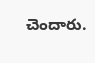చెందారు.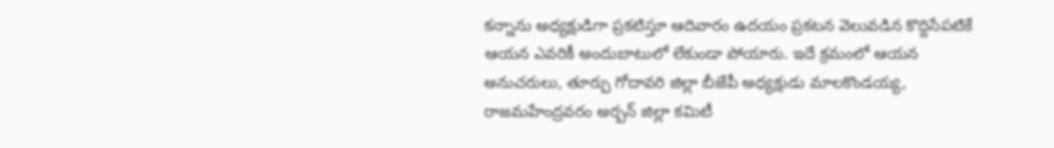కన్నాను అధ్యక్షుడిగా ప్రకటిస్తూ ఆదివారం ఉదయం ప్రకటన వెలువడిన కొద్దిసేపటికే ఆయన ఎవరికీ అందుబాటులో లేకుండా పోయారు. ఇదే క్రమంలో ఆయన అనుచరులు, తూర్పు గోదావరి జిల్లా బీజేపీ అధ్యక్షుడు మాలకొండయ్య, రాజమహేంద్రవరం అర్బన్‌ జిల్లా కమిటీ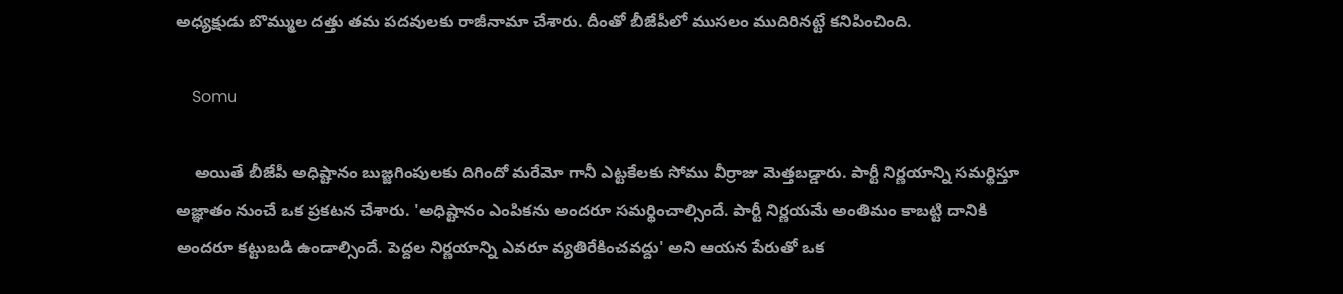అధ్యక్షుడు బొమ్ముల దత్తు తమ పదవులకు రాజీనామా చేశారు. దీంతో బీజేపీలో ముసలం ముదిరినట్టే కనిపించింది.

    Somu

    అయితే బీజేపీ అధిష్టానం బుజ్జగింపులకు దిగిందో మరేమో గానీ ఎట్టకేలకు సోము వీర్రాజు మెత్తబడ్డారు. పార్టీ నిర్ణయాన్ని సమర్థిస్తూ అజ్ఞాతం నుంచే ఒక ప్రకటన చేశారు. 'అధిష్టానం ఎంపికను అందరూ సమర్థించాల్సిందే. పార్టీ నిర్ణయమే అంతిమం కాబట్టి దానికి అందరూ కట్టుబడి ఉండాల్సిందే. పెద్దల నిర్ణయాన్ని ఎవరూ వ్యతిరేకించవద్దు' అని ఆయన పేరుతో ఒక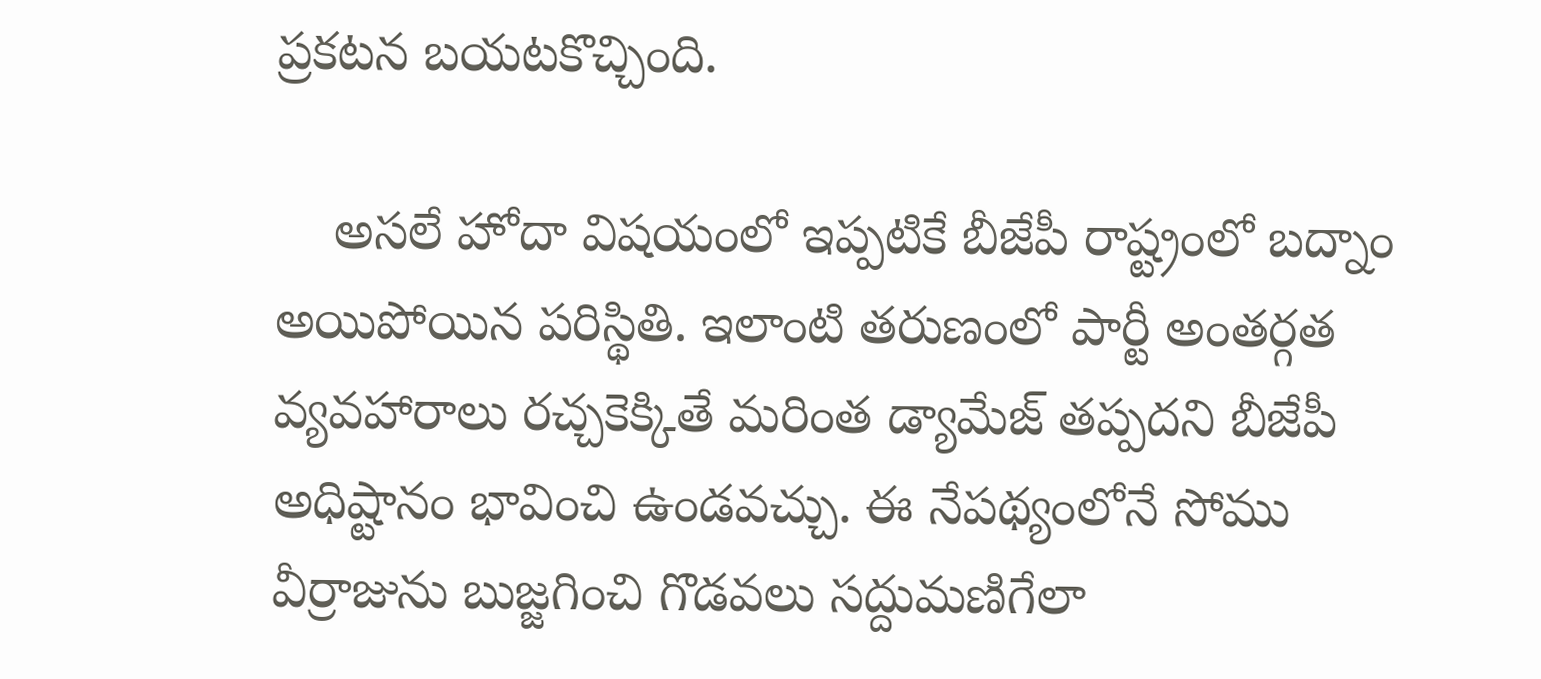ప్రకటన బయటకొచ్చింది.

    అసలే హోదా విషయంలో ఇప్పటికే బీజేపీ రాష్ట్రంలో బద్నాం అయిపోయిన పరిస్థితి. ఇలాంటి తరుణంలో పార్టీ అంతర్గత వ్యవహారాలు రచ్చకెక్కితే మరింత డ్యామేజ్ తప్పదని బీజేపీ అధిష్టానం భావించి ఉండవచ్చు. ఈ నేపథ్యంలోనే సోము వీర్రాజును బుజ్జగించి గొడవలు సద్దుమణిగేలా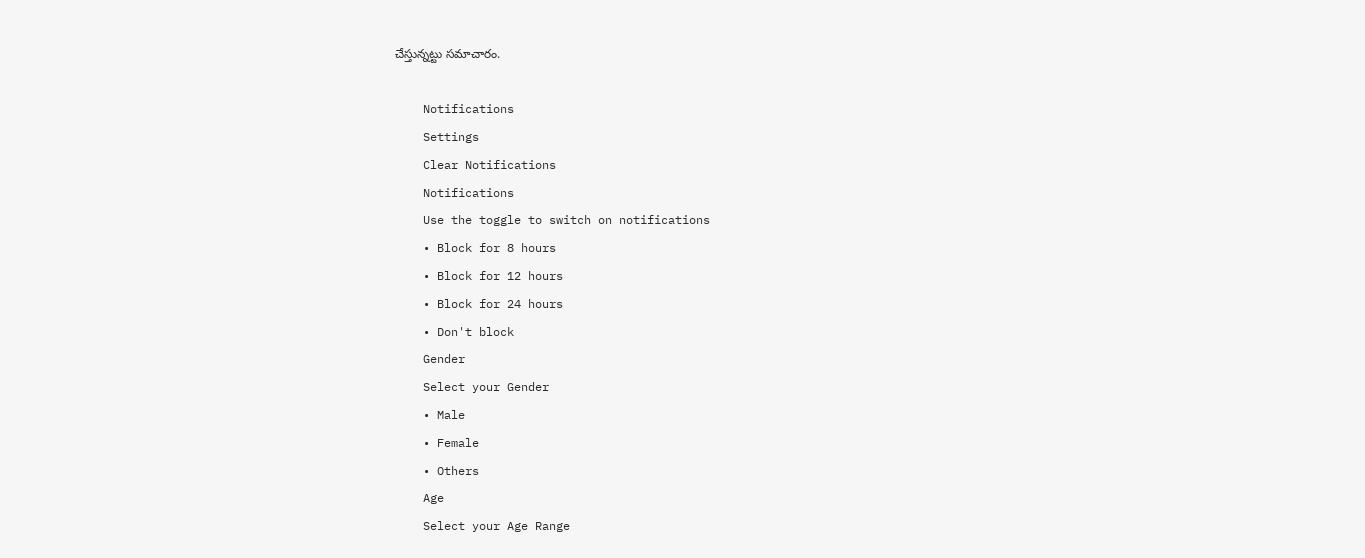చేస్తున్నట్టు సమాచారం.

    Notifications
    Settings
    Clear Notifications
    Notifications
    Use the toggle to switch on notifications
    • Block for 8 hours
    • Block for 12 hours
    • Block for 24 hours
    • Don't block
    Gender
    Select your Gender
    • Male
    • Female
    • Others
    Age
    Select your Age Range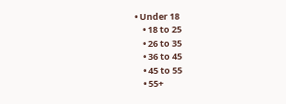• Under 18
    • 18 to 25
    • 26 to 35
    • 36 to 45
    • 45 to 55
    • 55+